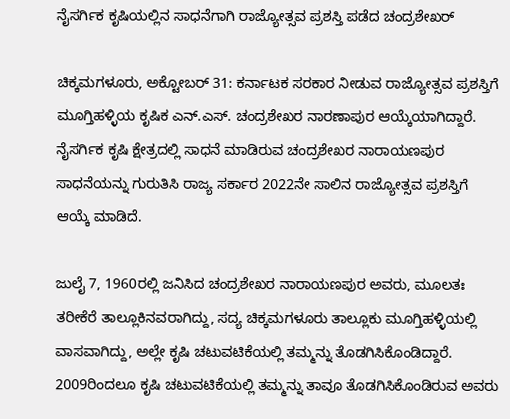ನೈಸರ್ಗಿಕ ಕೃಷಿಯಲ್ಲಿನ ಸಾಧನೆಗಾಗಿ ರಾಜ್ಯೋತ್ಸವ ಪ್ರಶಸ್ತಿ ಪಡೆದ ಚಂದ್ರಶೇಖರ್

ಚಿಕ್ಕಮಗಳೂರು, ಅಕ್ಟೋಬರ್ 31: ಕರ್ನಾಟಕ ಸರಕಾರ ನೀಡುವ ರಾಜ್ಯೋತ್ಸವ ಪ್ರಶಸ್ತಿಗೆ ಮೂಗ್ತಿಹಳ್ಳಿಯ ಕೃಷಿಕ ಎನ್.ಎಸ್. ಚಂದ್ರಶೇಖರ ನಾರಣಾಪುರ ಆಯ್ಕೆಯಾಗಿದ್ದಾರೆ. ನೈಸರ್ಗಿಕ ಕೃಷಿ ಕ್ಷೇತ್ರದಲ್ಲಿ ಸಾಧನೆ ಮಾಡಿರುವ ಚಂದ್ರಶೇಖರ ನಾರಾಯಣಪುರ ಸಾಧನೆಯನ್ನು ಗುರುತಿಸಿ ರಾಜ್ಯ ಸರ್ಕಾರ 2022ನೇ ಸಾಲಿನ ರಾಜ್ಯೋತ್ಸವ ಪ್ರಶಸ್ತಿಗೆ ಆಯ್ಕೆ ಮಾಡಿದೆ‌.

ಜುಲೈ 7, 1960ರಲ್ಲಿ ಜನಿಸಿದ ಚಂದ್ರಶೇಖರ ನಾರಾಯಣಪುರ ಅವರು, ಮೂಲತಃ ತರೀಕೆರೆ ತಾಲ್ಲೂಕಿನವರಾಗಿದ್ದು, ಸದ್ಯ ಚಿಕ್ಕಮಗಳೂರು ತಾಲ್ಲೂಕು ಮೂಗ್ತಿಹಳ್ಳಿಯಲ್ಲಿ ವಾಸವಾಗಿದ್ದು, ಅಲ್ಲೇ ಕೃಷಿ ಚಟುವಟಿಕೆಯಲ್ಲಿ ತಮ್ಮನ್ನು ತೊಡಗಿಸಿಕೊಂಡಿದ್ದಾರೆ. 2009ರಿಂದಲೂ ಕೃಷಿ ಚಟುವಟಿಕೆಯಲ್ಲಿ ತಮ್ಮನ್ನು ತಾವೂ ತೊಡಗಿಸಿಕೊಂಡಿರುವ ಅವರು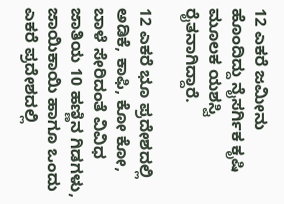12 ಎಕರೆ ಜಮೀನು ಹೊಂದಿದ್ದು ನೈಸರ್ಗಿಕ ಕೃಷಿ ಮೂಲಕ ಯಶಸ್ವಿ ರೈತನಾಗಿದ್ದಾರೆ.

12 ಎಕರೆ ಭೂ ಪ್ರದೇಶದಲ್ಲಿ ಅಡಿಕೆ, ಕಾಫಿ, ಕೋ ಕೋ, ಬಾಳೆ ಸೇರಿದಂತೆ ವಿವಿಧ ಜಾತಿಯ 10 ಹಣ್ಣಿನ ಗಿಡಗಳು, ಜಾಯಿಕಾಯಿ ಹಾಗೂ ಒಂದು ಎಕರೆ ಪ್ರದೇಶದಲ್ಲಿ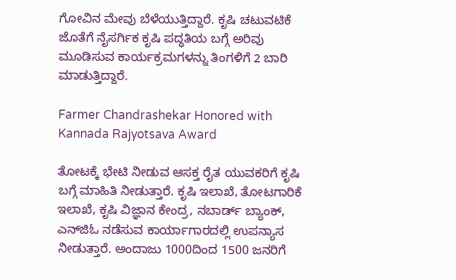ಗೋವಿನ ಮೇವು ಬೆಳೆಯುತ್ತಿದ್ದಾರೆ. ಕೃಷಿ ಚಟುವಟಿಕೆ ಜೊತೆಗೆ ನೈಸರ್ಗಿಕ ಕೃಷಿ ಪದ್ಧತಿಯ ಬಗ್ಗೆ ಅರಿವು ಮೂಡಿಸುವ ಕಾರ್ಯಕ್ರಮಗಳನ್ನು ತಿಂಗಳಿಗೆ 2 ಬಾರಿ ಮಾಡುತ್ತಿದ್ದಾರೆ.

Farmer Chandrashekar Honored with Kannada Rajyotsava Award

ತೋಟಕ್ಕೆ ಭೇಟಿ ನೀಡುವ ಆಸಕ್ತ ರೈತ ಯುವಕರಿಗೆ ಕೃಷಿ ಬಗ್ಗೆ ಮಾಹಿತಿ ನೀಡುತ್ತಾರೆ. ಕೃಷಿ ಇಲಾಖೆ, ತೋಟಗಾರಿಕೆ ಇಲಾಖೆ, ಕೃಷಿ ವಿಜ್ಞಾನ ಕೇಂದ್ರ, ನಬಾರ್ಡ್ ಬ್ಯಾಂಕ್, ಎನ್‍ಜಿಓ ನಡೆಸುವ ಕಾರ್ಯಾಗಾರದಲ್ಲಿ ಉಪನ್ಯಾಸ ನೀಡುತ್ತಾರೆ. ಅಂದಾಜು 1000ದಿಂದ 1500 ಜನರಿಗೆ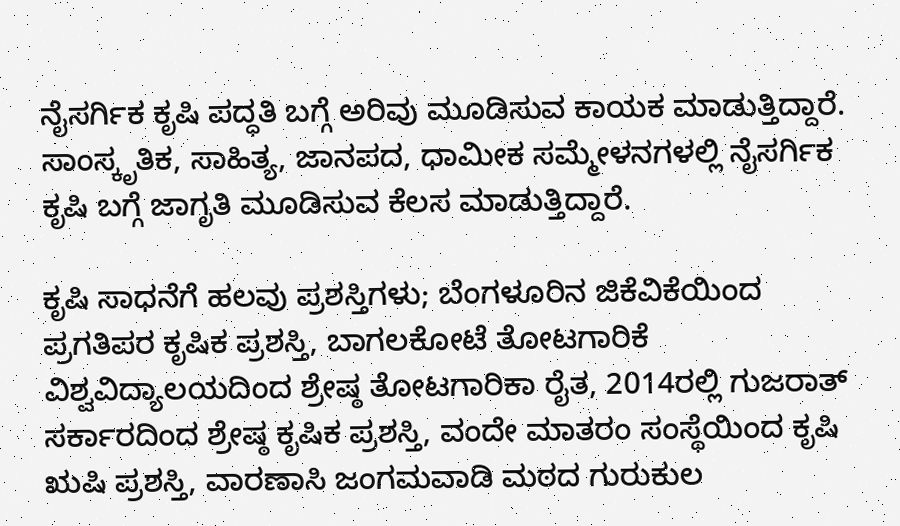ನೈಸರ್ಗಿಕ ಕೃಷಿ ಪದ್ಧತಿ ಬಗ್ಗೆ ಅರಿವು ಮೂಡಿಸುವ ಕಾಯಕ ಮಾಡುತ್ತಿದ್ದಾರೆ. ಸಾಂಸ್ಕೃತಿಕ, ಸಾಹಿತ್ಯ, ಜಾನಪದ, ಧಾಮೀಕ ಸಮ್ಮೇಳನಗಳಲ್ಲಿ ನೈಸರ್ಗಿಕ ಕೃಷಿ ಬಗ್ಗೆ ಜಾಗೃತಿ ಮೂಡಿಸುವ ಕೆಲಸ ಮಾಡುತ್ತಿದ್ದಾರೆ.

ಕೃಷಿ ಸಾಧನೆಗೆ ಹಲವು ಪ್ರಶಸ್ತಿಗಳು; ಬೆಂಗಳೂರಿನ ಜಿಕೆವಿಕೆಯಿಂದ ಪ್ರಗತಿಪರ ಕೃಷಿಕ ಪ್ರಶಸ್ತಿ, ಬಾಗಲಕೋಟೆ ತೋಟಗಾರಿಕೆ ವಿಶ್ವವಿದ್ಯಾಲಯದಿಂದ ಶ್ರೇಷ್ಠ ತೋಟಗಾರಿಕಾ ರೈತ, 2014ರಲ್ಲಿ ಗುಜರಾತ್ ಸರ್ಕಾರದಿಂದ ಶ್ರೇಷ್ಠ ಕೃಷಿಕ ಪ್ರಶಸ್ತಿ, ವಂದೇ ಮಾತರಂ ಸಂಸ್ಥೆಯಿಂದ ಕೃಷಿ ಋಷಿ ಪ್ರಶಸ್ತಿ, ವಾರಣಾಸಿ ಜಂಗಮವಾಡಿ ಮಠದ ಗುರುಕುಲ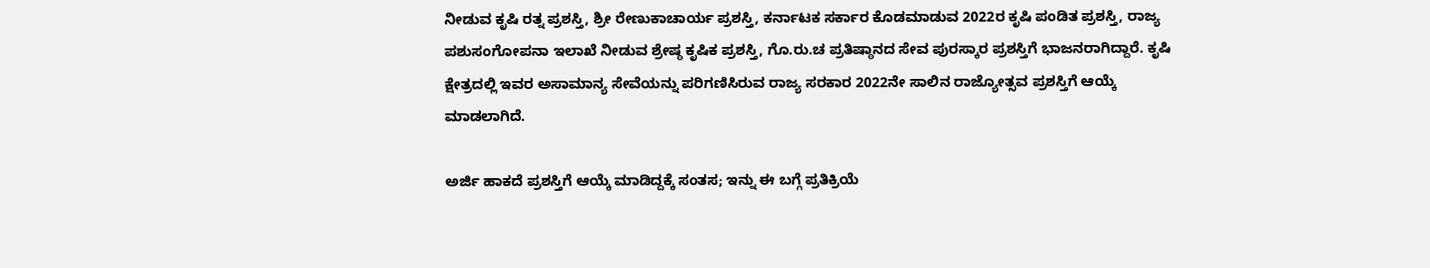ನೀಡುವ ಕೃಷಿ ರತ್ನ ಪ್ರಶಸ್ತಿ, ಶ್ರೀ ರೇಣುಕಾಚಾರ್ಯ ಪ್ರಶಸ್ತಿ, ಕರ್ನಾಟಕ ಸರ್ಕಾರ ಕೊಡಮಾಡುವ 2022ರ ಕೃಷಿ ಪಂಡಿತ ಪ್ರಶಸ್ತಿ, ರಾಜ್ಯ ಪಶುಸಂಗೋಪನಾ ಇಲಾಖೆ ನೀಡುವ ಶ್ರೇಷ್ಠ ಕೃಷಿಕ ಪ್ರಶಸ್ತಿ, ಗೊ.ರು.ಚ ಪ್ರತಿಷ್ಠಾನದ ಸೇವ ಪುರಸ್ಕಾರ ಪ್ರಶಸ್ತಿಗೆ ಭಾಜನರಾಗಿದ್ದಾರೆ. ಕೃಷಿ ಕ್ಷೇತ್ರದಲ್ಲಿ ಇವರ ಅಸಾಮಾನ್ಯ ಸೇವೆಯನ್ನು ಪರಿಗಣಿಸಿರುವ ರಾಜ್ಯ ಸರಕಾರ 2022ನೇ ಸಾಲಿನ ರಾಜ್ಯೋತ್ಸವ ಪ್ರಶಸ್ತಿಗೆ ಆಯ್ಕೆ ಮಾಡಲಾಗಿದೆ.

ಅರ್ಜಿ ಹಾಕದೆ ಪ್ರಶಸ್ತಿಗೆ ಆಯ್ಕೆ ಮಾಡಿದ್ದಕ್ಕೆ ಸಂತಸ; ಇನ್ನು ಈ ಬಗ್ಗೆ ಪ್ರತಿಕ್ರಿಯೆ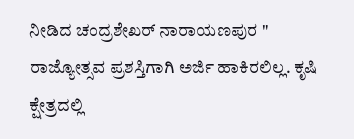ನೀಡಿದ ಚಂದ್ರಶೇಖರ್ ನಾರಾಯಣಪುರ " ರಾಜ್ಯೋತ್ಸವ ಪ್ರಶಸ್ತಿಗಾಗಿ ಅರ್ಜಿ ಹಾಕಿರಲಿಲ್ಲ. ಕೃಷಿ ಕ್ಷೇತ್ರದಲ್ಲಿ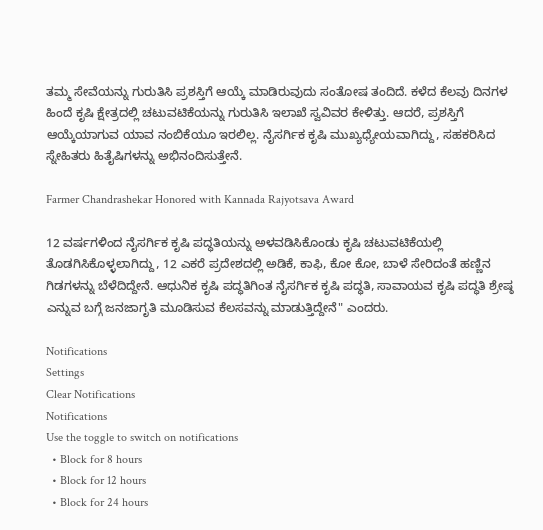ತಮ್ಮ ಸೇವೆಯನ್ನು ಗುರುತಿಸಿ ಪ್ರಶಸ್ತಿಗೆ ಆಯ್ಕೆ ಮಾಡಿರುವುದು ಸಂತೋಷ ತಂದಿದೆ. ಕಳೆದ ಕೆಲವು ದಿನಗಳ ಹಿಂದೆ ಕೃಷಿ ಕ್ಷೇತ್ರದಲ್ಲಿ ಚಟುವಟಿಕೆಯನ್ನು ಗುರುತಿಸಿ ಇಲಾಖೆ ಸ್ವವಿವರ ಕೇಳಿತ್ತು. ಆದರೆ, ಪ್ರಶಸ್ತಿಗೆ ಆಯ್ಕೆಯಾಗುವ ಯಾವ ನಂಬಿಕೆಯೂ ಇರಲಿಲ್ಲ. ನೈಸರ್ಗಿಕ ಕೃಷಿ ಮುಖ್ಯಧ್ಯೇಯವಾಗಿದ್ದು, ಸಹಕರಿಸಿದ ಸ್ನೇಹಿತರು ಹಿತೈಷಿಗಳನ್ನು ಅಭಿನಂದಿಸುತ್ತೇನೆ.

Farmer Chandrashekar Honored with Kannada Rajyotsava Award

12 ವರ್ಷಗಳಿಂದ ನೈಸರ್ಗಿಕ ಕೃಷಿ ಪದ್ಧತಿಯನ್ನು ಅಳವಡಿಸಿಕೊಂಡು ಕೃಷಿ ಚಟುವಟಿಕೆಯಲ್ಲಿ ತೊಡಗಿಸಿಕೊಳ್ಳಲಾಗಿದ್ದು, 12 ಎಕರೆ ಪ್ರದೇಶದಲ್ಲಿ ಅಡಿಕೆ, ಕಾಫಿ, ಕೋ ಕೋ, ಬಾಳೆ ಸೇರಿದಂತೆ ಹಣ್ಣಿನ ಗಿಡಗಳನ್ನು ಬೆಳೆದಿದ್ದೇನೆ. ಆಧುನಿಕ ಕೃಷಿ ಪದ್ಧತಿಗಿಂತ ನೈಸರ್ಗಿಕ ಕೃಷಿ ಪದ್ಧತಿ, ಸಾವಾಯವ ಕೃಷಿ ಪದ್ಧತಿ ಶ್ರೇಷ್ಠ ಎನ್ನುವ ಬಗ್ಗೆ ಜನಜಾಗೃತಿ ಮೂಡಿಸುವ ಕೆಲಸವನ್ನು ಮಾಡುತ್ತಿದ್ದೇನೆ" ಎಂದರು.

Notifications
Settings
Clear Notifications
Notifications
Use the toggle to switch on notifications
  • Block for 8 hours
  • Block for 12 hours
  • Block for 24 hours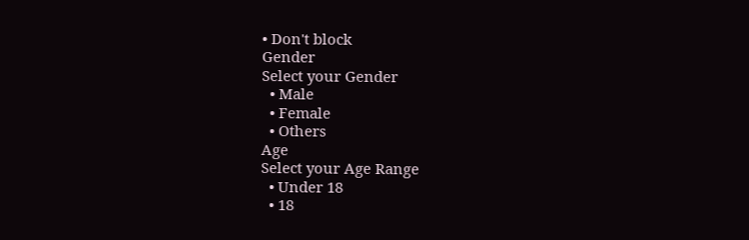• Don't block
Gender
Select your Gender
  • Male
  • Female
  • Others
Age
Select your Age Range
  • Under 18
  • 18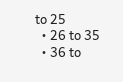to 25
  • 26 to 35
  • 36 to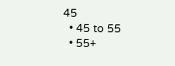45
  • 45 to 55
  • 55+